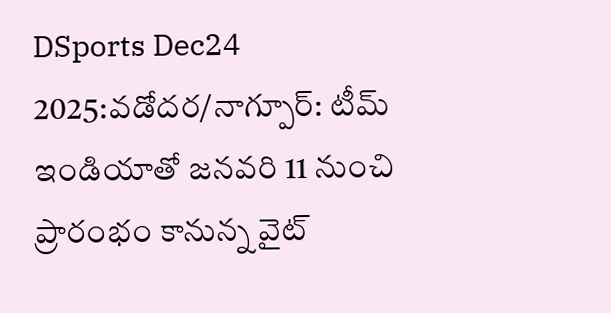DSports Dec24 2025:వడోదర/నాగ్పూర్: టీమ్ ఇండియాతో జనవరి 11 నుంచి ప్రారంభం కానున్న వైట్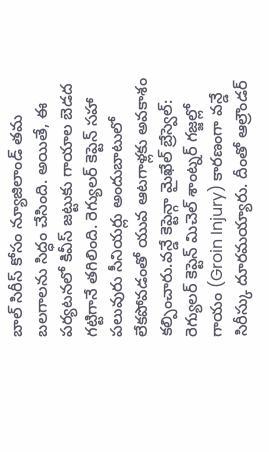బాల్ సిరీస్ కోసం న్యూజిలాండ్ తమ బలగాలను సిద్ధం చేసింది. అయితే, ఈ పర్యటనలో కివీస్ జట్టుకు గాయాల బెడద గట్టిగానే తగిలింది. రెగ్యులర్ కెప్టెన్ సహా పలువురు సీనియర్లు అందుబాటులో లేకపోవడంతో యువ ఆటగాళ్లకు అవకాశం కల్పించారు.వన్డే కెప్టెన్గా మైఖేల్ బ్రేస్వెల్: రెగ్యులర్ కెప్టెన్ మిచెల్ శాంట్నర్ గజ్జల్లో గాయం (Groin Injury) కారణంగా వన్డే సిరీస్కు దూరమయ్యారు. దీంతో ఆల్రౌండర్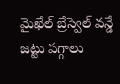మైఖేల్ బ్రేస్వెల్ వన్డే జట్టు పగ్గాలు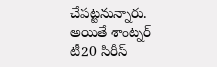చేపట్టనున్నారు. అయితే శాంట్నర్ టీ20 సిరీస్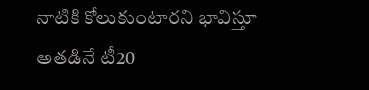నాటికి కోలుకుంటారని భావిస్తూ అతడినే టీ20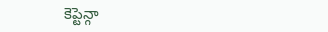కెప్టెన్గా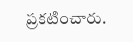ప్రకటించారు.